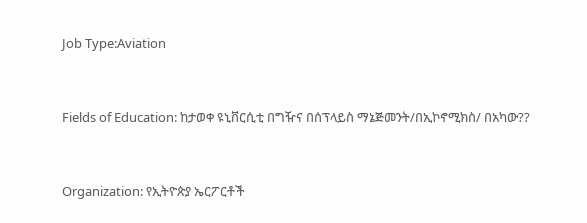Job Type:Aviation



Fields of Education: ከታወቀ ዩኒቨርሲቲ በግዥና በሰፕላይስ ማኔጅመንት/በኢኮኖሚክስ/ በአካው??



Organization: የኢትዮጵያ ኤርፖርቶች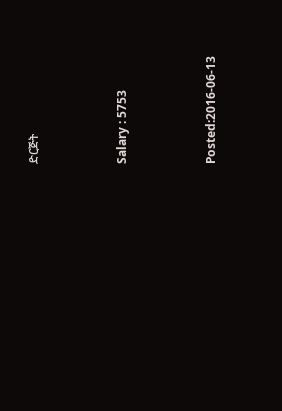ድርጅት



Salary : 5753



Posted:2016-06-13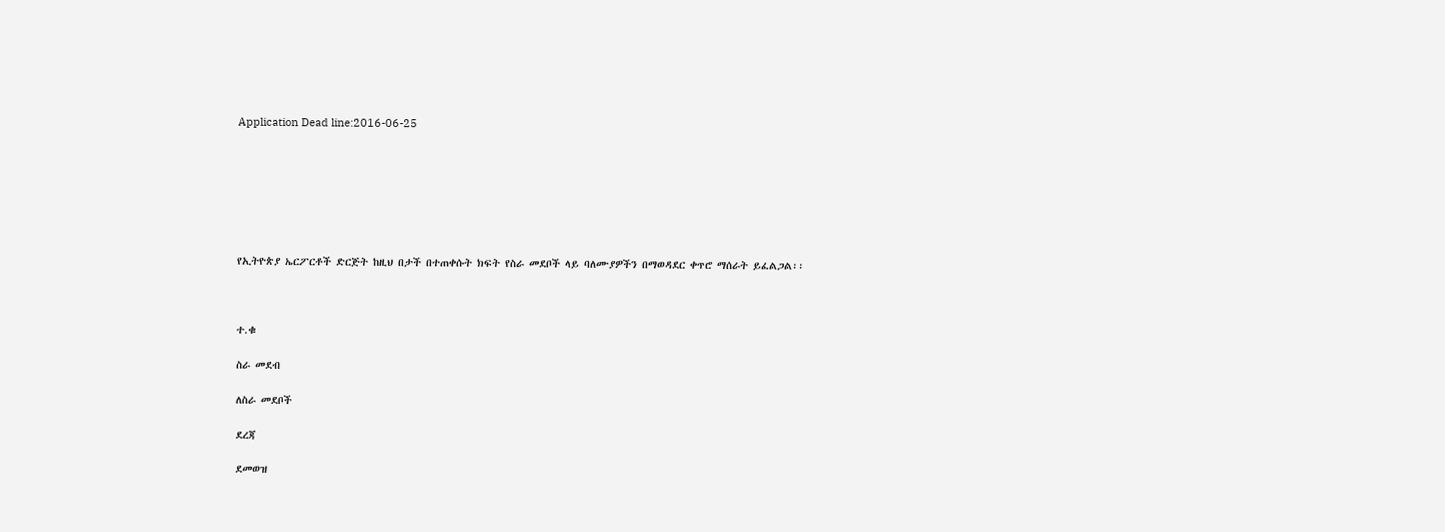Application Dead line:2016-06-25







የኢትዮጵያ ኤርፖርቶች ድርጅት ከዚህ በታች በተጠቀሱት ክፍት የስራ መደቦች ላይ ባለሙያዎችን በማወዳደር ቀጥሮ ማሰራት ይፈልጋል፡፡



ተ.ቁ

ስራ መደብ

ለስራ መደቦች

ደረጃ

ደመወዝ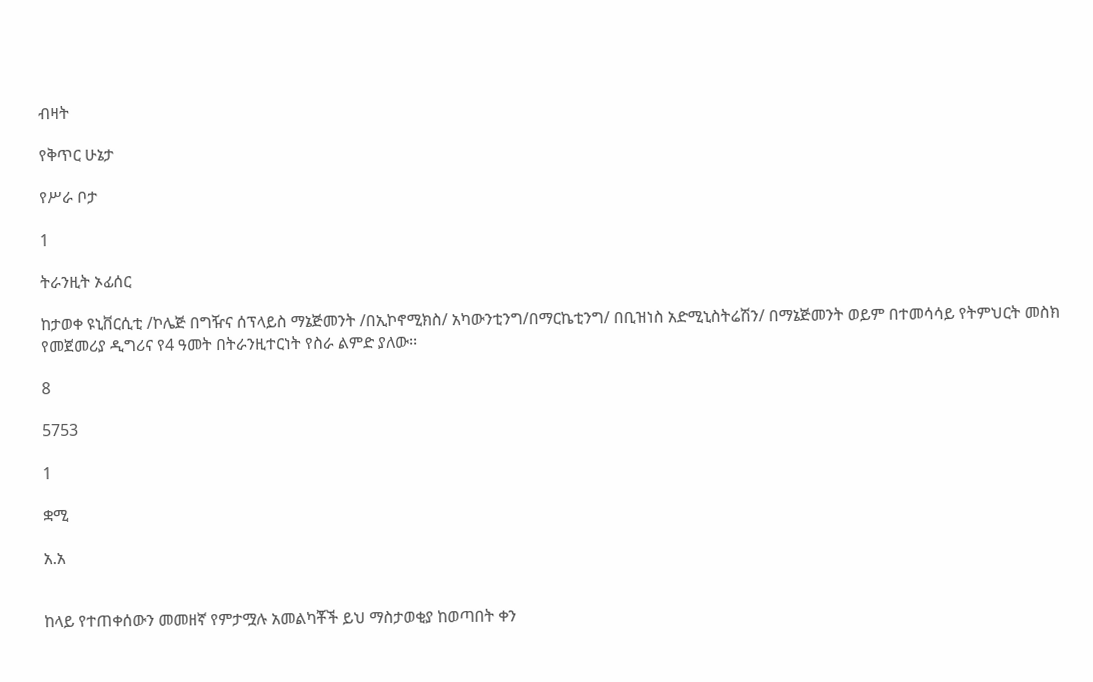ብዛት

የቅጥር ሁኔታ

የሥራ ቦታ

1

ትራንዚት ኦፊሰር

ከታወቀ ዩኒቨርሲቲ /ኮሌጅ በግዥና ሰፕላይስ ማኔጅመንት /በኢኮኖሚክስ/ አካውንቲንግ/በማርኬቲንግ/ በቢዝነስ አድሚኒስትሬሽን/ በማኔጅመንት ወይም በተመሳሳይ የትምህርት መስክ የመጀመሪያ ዲግሪና የ4 ዓመት በትራንዚተርነት የስራ ልምድ ያለው፡፡

8

5753

1

ቋሚ

አ.አ


ከላይ የተጠቀሰውን መመዘኛ የምታሟሉ አመልካቾች ይህ ማስታወቂያ ከወጣበት ቀን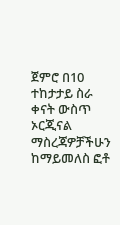ጀምሮ በ10 ተከታታይ ስራ ቀናት ውስጥ ኦርጂናል ማስረጃዎቻችሁን ከማይመለስ ፎቶ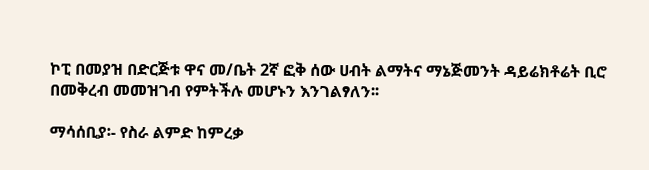ኮፒ በመያዝ በድርጅቱ ዋና መ/ቤት 2ኛ ፎቅ ሰው ሀብት ልማትና ማኔጅመንት ዳይሬክቶሬት ቢሮ በመቅረብ መመዝገብ የምትችሉ መሆኑን እንገልፃለን፡፡

ማሳሰቢያ፡- የስራ ልምድ ከምረቃ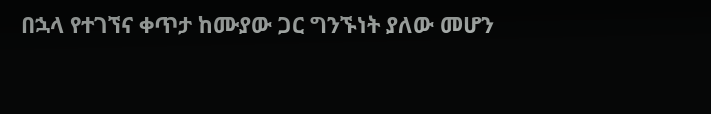በኋላ የተገኘና ቀጥታ ከሙያው ጋር ግንኙነት ያለው መሆን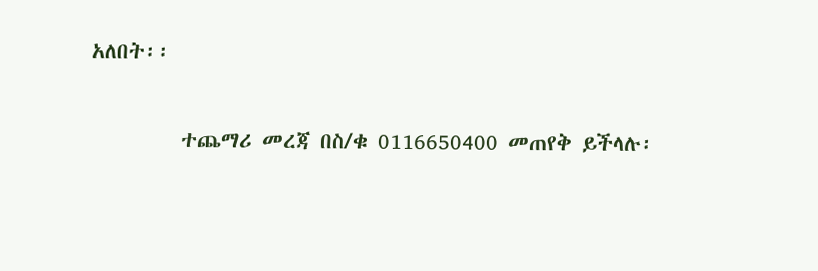አለበት፡፡

         ተጨማሪ መረጃ በስ/ቁ 0116650400 መጠየቅ ይችላሉ፡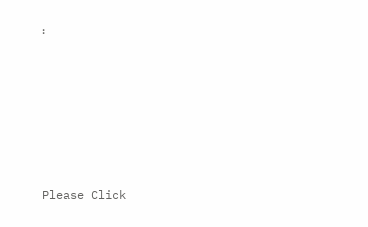፡







Please Click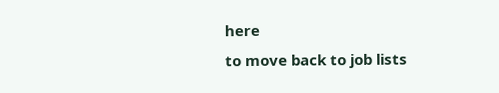here
to move back to job lists